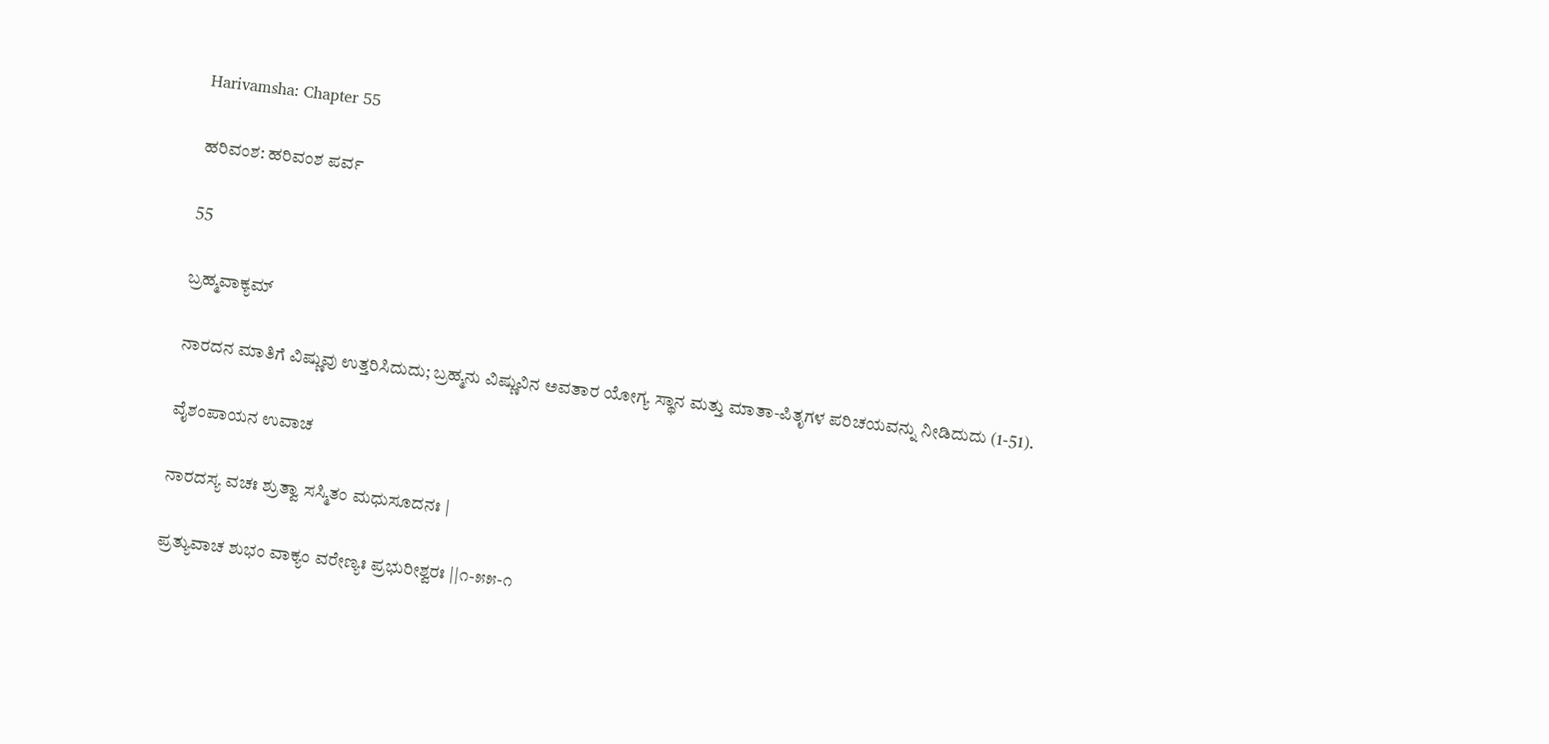Harivamsha: Chapter 55

ಹರಿವಂಶ: ಹರಿವಂಶ ಪರ್ವ

55

ಬ್ರಹ್ಮವಾಕ್ಯಮ್

ನಾರದನ ಮಾತಿಗೆ ವಿಷ್ಣುವು ಉತ್ತರಿಸಿದುದು; ಬ್ರಹ್ಮನು ವಿಷ್ಣುವಿನ ಅವತಾರ ಯೋಗ್ಯ ಸ್ಥಾನ ಮತ್ತು ಮಾತಾ-ಪಿತೃಗಳ ಪರಿಚಯವನ್ನು ನೀಡಿದುದು (1-51).

ವೈಶಂಪಾಯನ ಉವಾಚ

ನಾರದಸ್ಯ ವಚಃ ಶ್ರುತ್ವಾ ಸಸ್ಮಿತಂ ಮಧುಸೂದನಃ |

ಪ್ರತ್ಯುವಾಚ ಶುಭಂ ವಾಕ್ಯಂ ವರೇಣ್ಯಃ ಪ್ರಭುರೀಶ್ವರಃ ||೧-೫೫-೧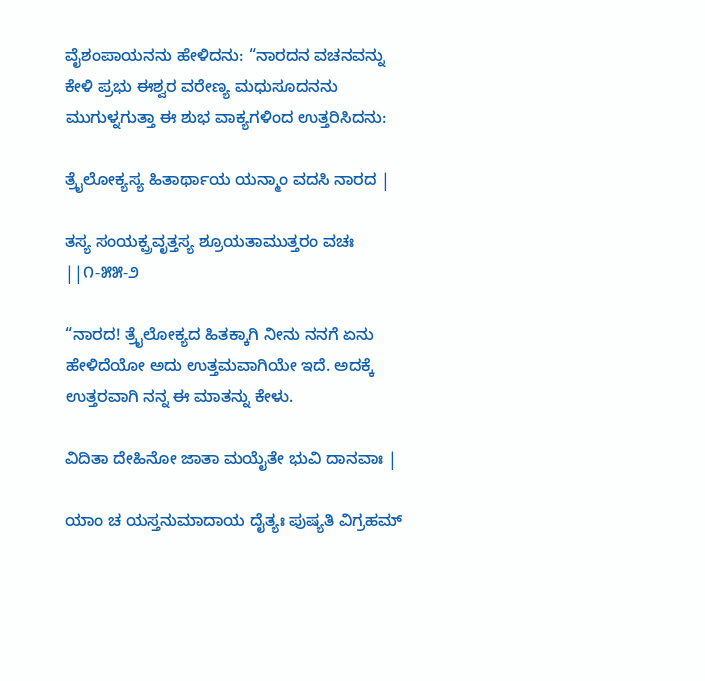ವೈಶಂಪಾಯನನು ಹೇಳಿದನು: “ನಾರದನ ವಚನವನ್ನು ಕೇಳಿ ಪ್ರಭು ಈಶ್ವರ ವರೇಣ್ಯ ಮಧುಸೂದನನು ಮುಗುಳ್ನಗುತ್ತಾ ಈ ಶುಭ ವಾಕ್ಯಗಳಿಂದ ಉತ್ತರಿಸಿದನು:

ತ್ರೈಲೋಕ್ಯಸ್ಯ ಹಿತಾರ್ಥಾಯ ಯನ್ಮಾಂ ವದಸಿ ನಾರದ |

ತಸ್ಯ ಸಂಯಕ್ಪ್ರವೃತ್ತಸ್ಯ ಶ್ರೂಯತಾಮುತ್ತರಂ ವಚಃ  ||೧-೫೫-೨

“ನಾರದ! ತ್ರೈಲೋಕ್ಯದ ಹಿತಕ್ಕಾಗಿ ನೀನು ನನಗೆ ಏನು ಹೇಳಿದೆಯೋ ಅದು ಉತ್ತಮವಾಗಿಯೇ ಇದೆ. ಅದಕ್ಕೆ ಉತ್ತರವಾಗಿ ನನ್ನ ಈ ಮಾತನ್ನು ಕೇಳು.

ವಿದಿತಾ ದೇಹಿನೋ ಜಾತಾ ಮಯೈತೇ ಭುವಿ ದಾನವಾಃ |

ಯಾಂ ಚ ಯಸ್ತನುಮಾದಾಯ ದೈತ್ಯಃ ಪುಷ್ಯತಿ ವಿಗ್ರಹಮ್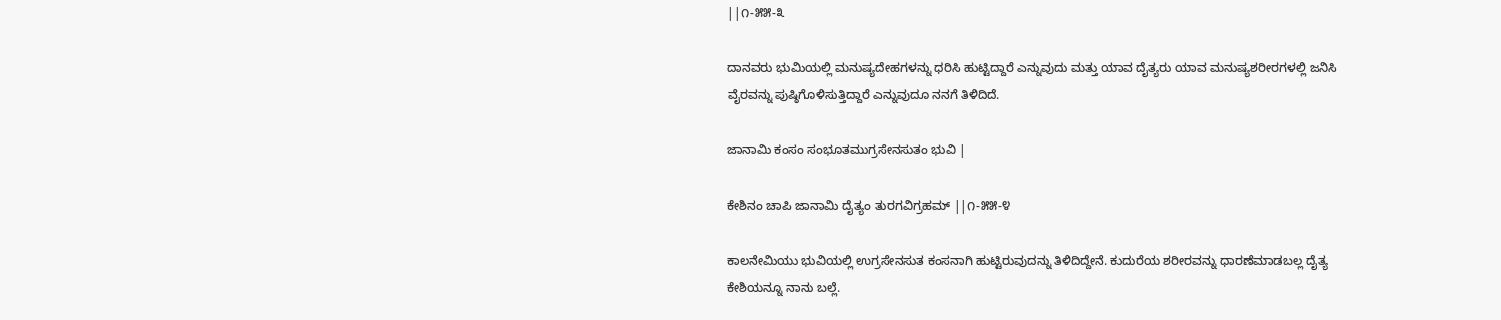||೧-೫೫-೩

ದಾನವರು ಭುಮಿಯಲ್ಲಿ ಮನುಷ್ಯದೇಹಗಳನ್ನು ಧರಿಸಿ ಹುಟ್ಟಿದ್ದಾರೆ ಎನ್ನುವುದು ಮತ್ತು ಯಾವ ದೈತ್ಯರು ಯಾವ ಮನುಷ್ಯಶರೀರಗಳಲ್ಲಿ ಜನಿಸಿ ವೈರವನ್ನು ಪುಷ್ಠಿಗೊಳಿಸುತ್ತಿದ್ದಾರೆ ಎನ್ನುವುದೂ ನನಗೆ ತಿಳಿದಿದೆ.

ಜಾನಾಮಿ ಕಂಸಂ ಸಂಭೂತಮುಗ್ರಸೇನಸುತಂ ಭುವಿ |

ಕೇಶಿನಂ ಚಾಪಿ ಜಾನಾಮಿ ದೈತ್ಯಂ ತುರಗವಿಗ್ರಹಮ್ ||೧-೫೫-೪

ಕಾಲನೇಮಿಯು ಭುವಿಯಲ್ಲಿ ಉಗ್ರಸೇನಸುತ ಕಂಸನಾಗಿ ಹುಟ್ಟಿರುವುದನ್ನು ತಿಳಿದಿದ್ದೇನೆ. ಕುದುರೆಯ ಶರೀರವನ್ನು ಧಾರಣೆಮಾಡಬಲ್ಲ ದೈತ್ಯ ಕೇಶಿಯನ್ನೂ ನಾನು ಬಲ್ಲೆ.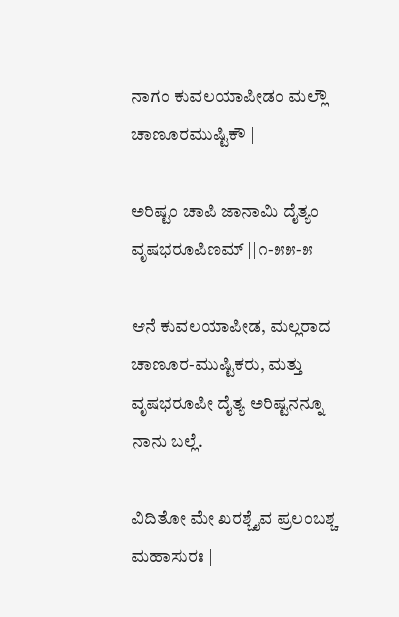ನಾಗಂ ಕುವಲಯಾಪೀಡಂ ಮಲ್ಲೌ ಚಾಣೂರಮುಷ್ಟಿಕೌ |

ಅರಿಷ್ಟಂ ಚಾಪಿ ಜಾನಾಮಿ ದೈತ್ಯಂ ವೃಷಭರೂಪಿಣಮ್ ||೧-೫೫-೫

ಆನೆ ಕುವಲಯಾಪೀಡ, ಮಲ್ಲರಾದ ಚಾಣೂರ-ಮುಷ್ಟಿಕರು, ಮತ್ತು ವೃಷಭರೂಪೀ ದೈತ್ಯ ಅರಿಷ್ಟನನ್ನೂ ನಾನು ಬಲ್ಲೆ.

ವಿದಿತೋ ಮೇ ಖರಶ್ಚೈವ ಪ್ರಲಂಬಶ್ಚ ಮಹಾಸುರಃ |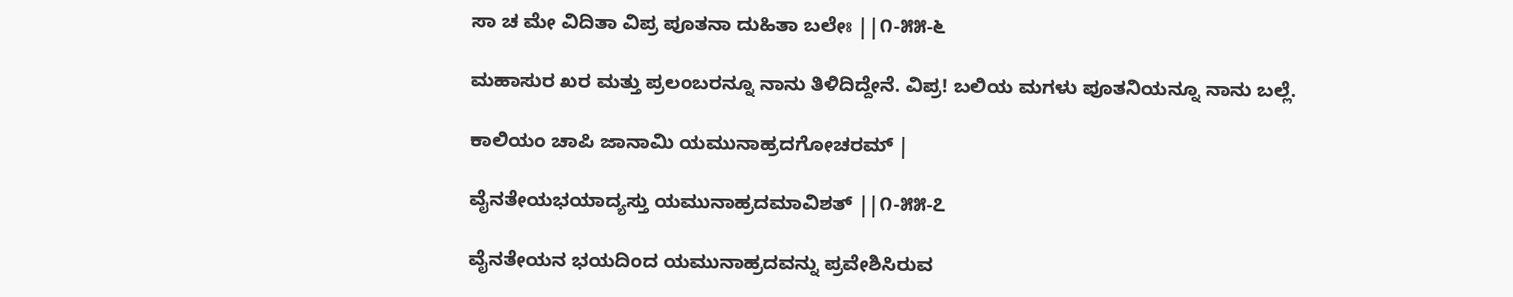ಸಾ ಚ ಮೇ ವಿದಿತಾ ವಿಪ್ರ ಪೂತನಾ ದುಹಿತಾ ಬಲೇಃ ||೧-೫೫-೬

ಮಹಾಸುರ ಖರ ಮತ್ತು ಪ್ರಲಂಬರನ್ನೂ ನಾನು ತಿಳಿದಿದ್ದೇನೆ. ವಿಪ್ರ! ಬಲಿಯ ಮಗಳು ಪೂತನಿಯನ್ನೂ ನಾನು ಬಲ್ಲೆ.

ಕಾಲಿಯಂ ಚಾಪಿ ಜಾನಾಮಿ ಯಮುನಾಹ್ರದಗೋಚರಮ್ |

ವೈನತೇಯಭಯಾದ್ಯಸ್ತು ಯಮುನಾಹ್ರದಮಾವಿಶತ್ ||೧-೫೫-೭

ವೈನತೇಯನ ಭಯದಿಂದ ಯಮುನಾಹ್ರದವನ್ನು ಪ್ರವೇಶಿಸಿರುವ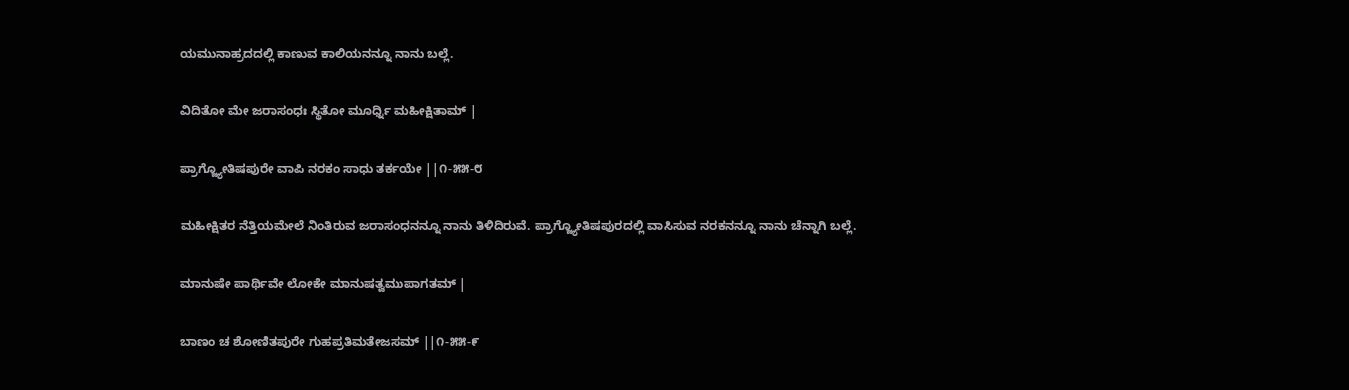ಯಮುನಾಹ್ರದದಲ್ಲಿ ಕಾಣುವ ಕಾಲಿಯನನ್ನೂ ನಾನು ಬಲ್ಲೆ.

ವಿದಿತೋ ಮೇ ಜರಾಸಂಧಃ ಸ್ಥಿತೋ ಮೂರ್ಧ್ನಿ ಮಹೀಕ್ಷಿತಾಮ್ |

ಪ್ರಾಗ್ಜ್ಯೋತಿಷಪುರೇ ವಾಪಿ ನರಕಂ ಸಾಧು ತರ್ಕಯೇ ||೧-೫೫-೮

ಮಹೀಕ್ಷಿತರ ನೆತ್ತಿಯಮೇಲೆ ನಿಂತಿರುವ ಜರಾಸಂಧನನ್ನೂ ನಾನು ತಿಳಿದಿರುವೆ. ಪ್ರಾಗ್ಜ್ಯೋತಿಷಪುರದಲ್ಲಿ ವಾಸಿಸುವ ನರಕನನ್ನೂ ನಾನು ಚೆನ್ನಾಗಿ ಬಲ್ಲೆ.

ಮಾನುಷೇ ಪಾರ್ಥಿವೇ ಲೋಕೇ ಮಾನುಷತ್ವಮುಪಾಗತಮ್ |

ಬಾಣಂ ಚ ಶೋಣಿತಪುರೇ ಗುಹಪ್ರತಿಮತೇಜಸಮ್ ||೧-೫೫-೯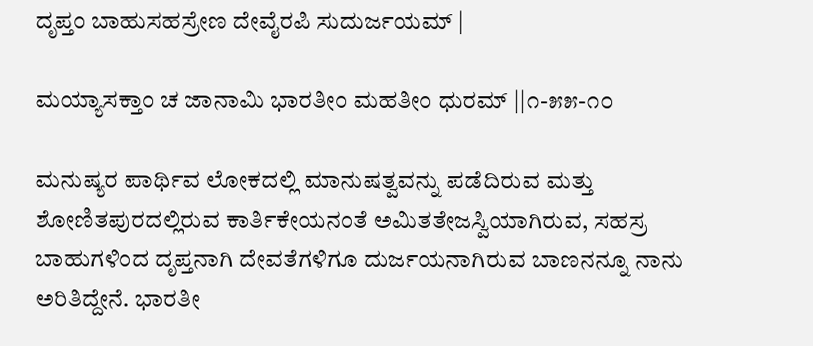ದೃಪ್ತಂ ಬಾಹುಸಹಸ್ರೇಣ ದೇವೈರಪಿ ಸುದುರ್ಜಯಮ್ |

ಮಯ್ಯಾಸಕ್ತಾಂ ಚ ಜಾನಾಮಿ ಭಾರತೀಂ ಮಹತೀಂ ಧುರಮ್ ||೧-೫೫-೧೦

ಮನುಷ್ಯರ ಪಾರ್ಥಿವ ಲೋಕದಲ್ಲಿ ಮಾನುಷತ್ವವನ್ನು ಪಡೆದಿರುವ ಮತ್ತು ಶೋಣಿತಪುರದಲ್ಲಿರುವ ಕಾರ್ತಿಕೇಯನಂತೆ ಅಮಿತತೇಜಸ್ವಿಯಾಗಿರುವ, ಸಹಸ್ರ ಬಾಹುಗಳಿಂದ ದೃಪ್ತನಾಗಿ ದೇವತೆಗಳಿಗೂ ದುರ್ಜಯನಾಗಿರುವ ಬಾಣನನ್ನೂ ನಾನು ಅರಿತಿದ್ದೇನೆ. ಭಾರತೀ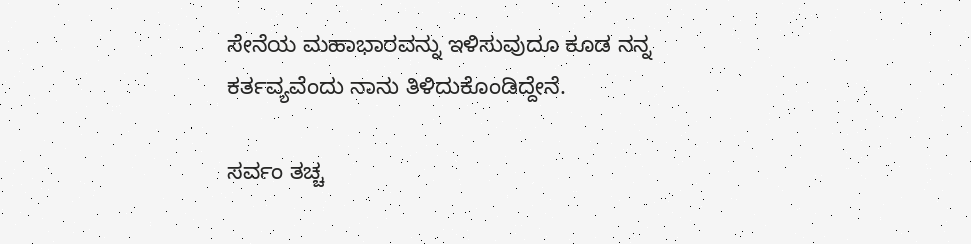ಸೇನೆಯ ಮಹಾಭಾರವನ್ನು ಇಳಿಸುವುದೂ ಕೂಡ ನನ್ನ ಕರ್ತವ್ಯವೆಂದು ನಾನು ತಿಳಿದುಕೊಂಡಿದ್ದೇನೆ.

ಸರ್ವಂ ತಚ್ಚ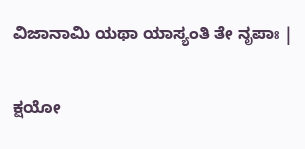ವಿಜಾನಾಮಿ ಯಥಾ ಯಾಸ್ಯಂತಿ ತೇ ನೃಪಾಃ |

ಕ್ಷಯೋ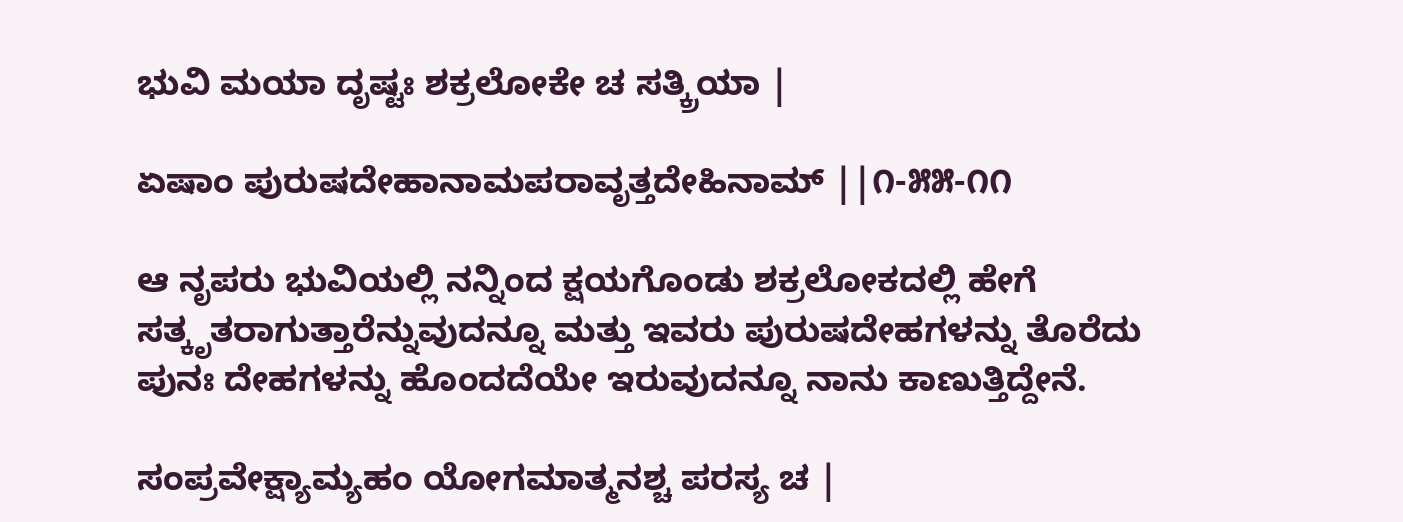ಭುವಿ ಮಯಾ ದೃಷ್ಟಃ ಶಕ್ರಲೋಕೇ ಚ ಸತ್ಕ್ರಿಯಾ |

ಏಷಾಂ ಪುರುಷದೇಹಾನಾಮಪರಾವೃತ್ತದೇಹಿನಾಮ್ ||೧-೫೫-೧೧

ಆ ನೃಪರು ಭುವಿಯಲ್ಲಿ ನನ್ನಿಂದ ಕ್ಷಯಗೊಂಡು ಶಕ್ರಲೋಕದಲ್ಲಿ ಹೇಗೆ ಸತ್ಕೃತರಾಗುತ್ತಾರೆನ್ನುವುದನ್ನೂ ಮತ್ತು ಇವರು ಪುರುಷದೇಹಗಳನ್ನು ತೊರೆದು ಪುನಃ ದೇಹಗಳನ್ನು ಹೊಂದದೆಯೇ ಇರುವುದನ್ನೂ ನಾನು ಕಾಣುತ್ತಿದ್ದೇನೆ.

ಸಂಪ್ರವೇಕ್ಷ್ಯಾಮ್ಯಹಂ ಯೋಗಮಾತ್ಮನಶ್ಚ ಪರಸ್ಯ ಚ |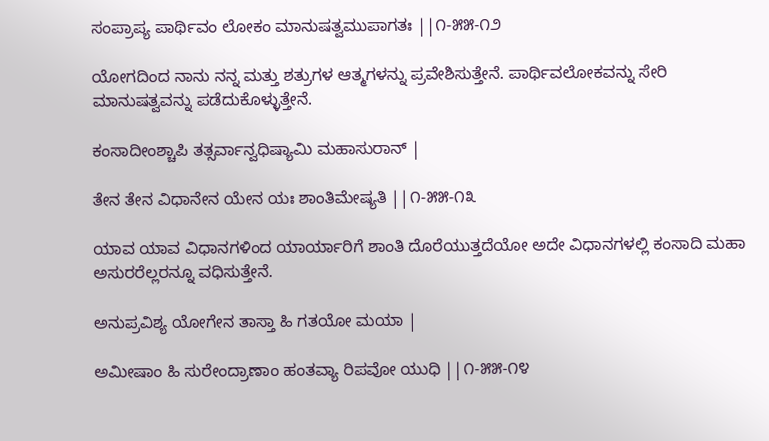ಸಂಪ್ರಾಪ್ಯ ಪಾರ್ಥಿವಂ ಲೋಕಂ ಮಾನುಷತ್ವಮುಪಾಗತಃ ||೧-೫೫-೧೨

ಯೋಗದಿಂದ ನಾನು ನನ್ನ ಮತ್ತು ಶತ್ರುಗಳ ಆತ್ಮಗಳನ್ನು ಪ್ರವೇಶಿಸುತ್ತೇನೆ. ಪಾರ್ಥಿವಲೋಕವನ್ನು ಸೇರಿ ಮಾನುಷತ್ವವನ್ನು ಪಡೆದುಕೊಳ್ಳುತ್ತೇನೆ.

ಕಂಸಾದೀಂಶ್ಚಾಪಿ ತತ್ಸರ್ವಾನ್ವಧಿಷ್ಯಾಮಿ ಮಹಾಸುರಾನ್ |

ತೇನ ತೇನ ವಿಧಾನೇನ ಯೇನ ಯಃ ಶಾಂತಿಮೇಷ್ಯತಿ ||೧-೫೫-೧೩

ಯಾವ ಯಾವ ವಿಧಾನಗಳಿಂದ ಯಾರ್ಯಾರಿಗೆ ಶಾಂತಿ ದೊರೆಯುತ್ತದೆಯೋ ಅದೇ ವಿಧಾನಗಳಲ್ಲಿ ಕಂಸಾದಿ ಮಹಾ ಅಸುರರೆಲ್ಲರನ್ನೂ ವಧಿಸುತ್ತೇನೆ.

ಅನುಪ್ರವಿಶ್ಯ ಯೋಗೇನ ತಾಸ್ತಾ ಹಿ ಗತಯೋ ಮಯಾ |

ಅಮೀಷಾಂ ಹಿ ಸುರೇಂದ್ರಾಣಾಂ ಹಂತವ್ಯಾ ರಿಪವೋ ಯುಧಿ ||೧-೫೫-೧೪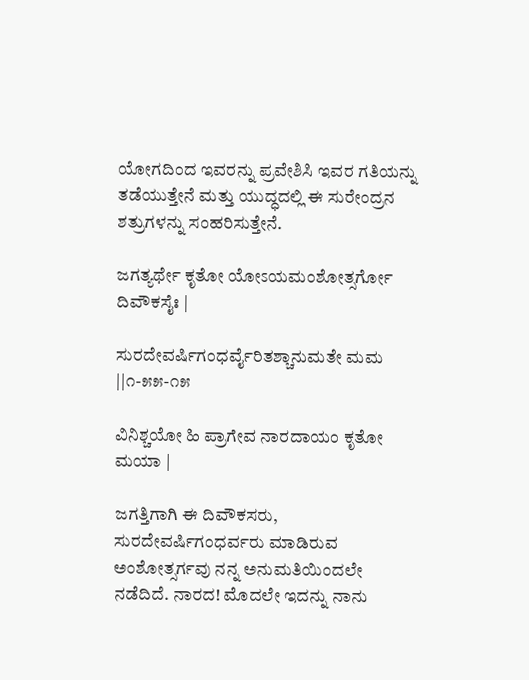ಯೋಗದಿಂದ ಇವರನ್ನು ಪ್ರವೇಶಿಸಿ ಇವರ ಗತಿಯನ್ನು ತಡೆಯುತ್ತೇನೆ ಮತ್ತು ಯುದ್ಧದಲ್ಲಿ ಈ ಸುರೇಂದ್ರನ ಶತ್ರುಗಳನ್ನು ಸಂಹರಿಸುತ್ತೇನೆ.

ಜಗತ್ಯರ್ಥೇ ಕೃತೋ ಯೋಽಯಮಂಶೋತ್ಸರ್ಗೋ ದಿವೌಕಸೈಃ |

ಸುರದೇವರ್ಷಿಗಂಧರ್ವೈರಿತಶ್ಚಾನುಮತೇ ಮಮ ||೧-೫೫-೧೫

ವಿನಿಶ್ಚಯೋ ಹಿ ಪ್ರಾಗೇವ ನಾರದಾಯಂ ಕೃತೋ ಮಯಾ |

ಜಗತ್ತಿಗಾಗಿ ಈ ದಿವೌಕಸರು, ಸುರದೇವರ್ಷಿಗಂಧರ್ವರು ಮಾಡಿರುವ ಅಂಶೋತ್ಸರ್ಗವು ನನ್ನ ಅನುಮತಿಯಿಂದಲೇ ನಡೆದಿದೆ. ನಾರದ! ಮೊದಲೇ ಇದನ್ನು ನಾನು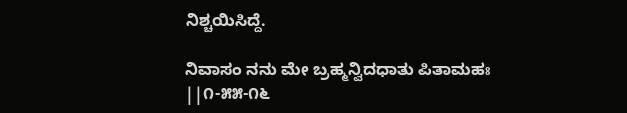ನಿಶ್ಚಯಿಸಿದ್ದೆ.

ನಿವಾಸಂ ನನು ಮೇ ಬ್ರಹ್ಮನ್ವಿದಧಾತು ಪಿತಾಮಹಃ ||೧-೫೫-೧೬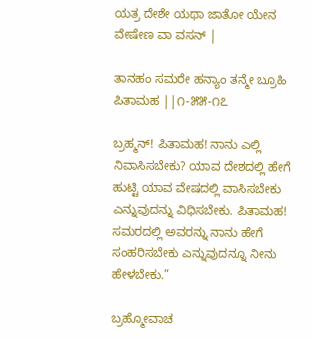ಯತ್ರ ದೇಶೇ ಯಥಾ ಜಾತೋ ಯೇನ ವೇಷೇಣ ವಾ ವಸನ್ |

ತಾನಹಂ ಸಮರೇ ಹನ್ಯಾಂ ತನ್ಮೇ ಬ್ರೂಹಿ ಪಿತಾಮಹ ||೧-೫೫-೧೭

ಬ್ರಹ್ಮನ್! ಪಿತಾಮಹ! ನಾನು ಎಲ್ಲಿ ನಿವಾಸಿಸಬೇಕು? ಯಾವ ದೇಶದಲ್ಲಿ ಹೇಗೆ ಹುಟ್ಟಿ ಯಾವ ವೇಷದಲ್ಲಿ ವಾಸಿಸಬೇಕು ಎನ್ನುವುದನ್ನು ವಿಧಿಸಬೇಕು. ಪಿತಾಮಹ! ಸಮರದಲ್ಲಿ ಅವರನ್ನು ನಾನು ಹೇಗೆ ಸಂಹರಿಸಬೇಕು ಎನ್ನುವುದನ್ನೂ ನೀನು ಹೇಳಬೇಕು.”

ಬ್ರಹ್ಮೋವಾಚ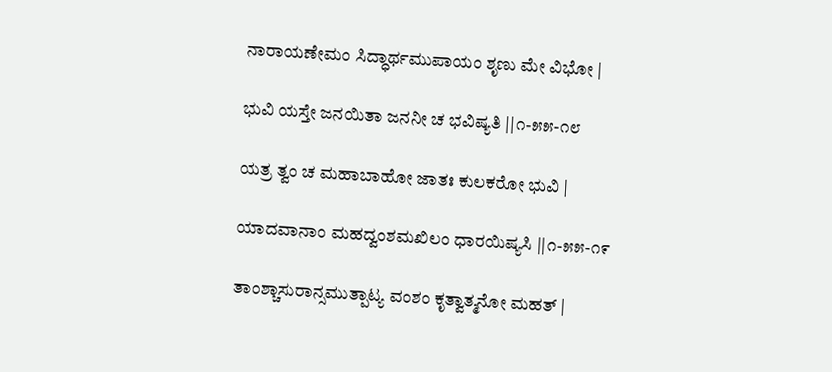ನಾರಾಯಣೇಮಂ ಸಿದ್ಧಾರ್ಥಮುಪಾಯಂ ಶೃಣು ಮೇ ವಿಭೋ |

ಭುವಿ ಯಸ್ತೇ ಜನಯಿತಾ ಜನನೀ ಚ ಭವಿಷ್ಯತಿ ||೧-೫೫-೧೮

ಯತ್ರ ತ್ವಂ ಚ ಮಹಾಬಾಹೋ ಜಾತಃ ಕುಲಕರೋ ಭುವಿ |

ಯಾದವಾನಾಂ ಮಹದ್ವಂಶಮಖಿಲಂ ಧಾರಯಿಷ್ಯಸಿ ||೧-೫೫-೧೯

ತಾಂಶ್ಚಾಸುರಾನ್ಸಮುತ್ಪಾಟ್ಯ ವಂಶಂ ಕೃತ್ವಾತ್ಮನೋ ಮಹತ್ |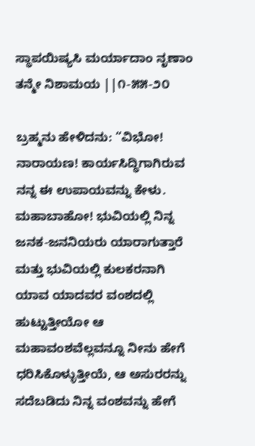ಸ್ಥಾಪಯಿಷ್ಯಸಿ ಮರ್ಯಾದಾಂ ನೃಣಾಂ ತನ್ಮೇ ನಿಶಾಮಯ ||೧-೫೫-೨೦

ಬ್ರಹ್ಮನು ಹೇಳಿದನು: “ವಿಭೋ! ನಾರಾಯಣ! ಕಾರ್ಯಸಿದ್ಧಿಗಾಗಿರುವ ನನ್ನ ಈ ಉಪಾಯವನ್ನು ಕೇಳು. ಮಹಾಬಾಹೋ! ಭುವಿಯಲ್ಲಿ ನಿನ್ನ ಜನಕ-ಜನನಿಯರು ಯಾರಾಗುತ್ತಾರೆ ಮತ್ತು ಭುವಿಯಲ್ಲಿ ಕುಲಕರನಾಗಿ ಯಾವ ಯಾದವರ ವಂಶದಲ್ಲಿ ಹುಟ್ಟುತ್ತೀಯೋ ಆ ಮಹಾವಂಶವೆಲ್ಲವನ್ನೂ ನೀನು ಹೇಗೆ ಧರಿಸಿಕೊಳ್ಳುತ್ತೀಯೆ, ಆ ಅಸುರರನ್ನು ಸದೆಬಡಿದು ನಿನ್ನ ವಂಶವನ್ನು ಹೇಗೆ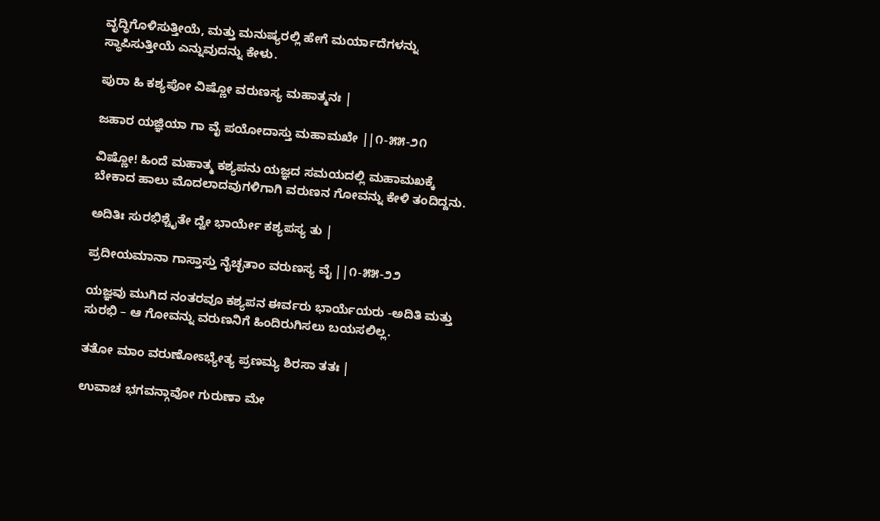ವೃದ್ಧಿಗೊಳಿಸುತ್ತೀಯೆ, ಮತ್ತು ಮನುಷ್ಯರಲ್ಲಿ ಹೇಗೆ ಮರ್ಯಾದೆಗಳನ್ನು ಸ್ಥಾಪಿಸುತ್ತೀಯೆ ಎನ್ನುವುದನ್ನು ಕೇಳು.

ಪುರಾ ಹಿ ಕಶ್ಯಪೋ ವಿಷ್ಣೋ ವರುಣಸ್ಯ ಮಹಾತ್ಮನಃ |

ಜಹಾರ ಯಜ್ಞಿಯಾ ಗಾ ವೈ ಪಯೋದಾಸ್ತು ಮಹಾಮಖೇ ||೧-೫೫-೨೧

ವಿಷ್ಣೋ! ಹಿಂದೆ ಮಹಾತ್ಮ ಕಶ್ಯಪನು ಯಜ್ಞದ ಸಮಯದಲ್ಲಿ ಮಹಾಮಖಕ್ಕೆ ಬೇಕಾದ ಹಾಲು ಮೊದಲಾದವುಗಳಿಗಾಗಿ ವರುಣನ ಗೋವನ್ನು ಕೇಳಿ ತಂದಿದ್ದನು.

ಅದಿತಿಃ ಸುರಭಿಶ್ಚೈತೇ ದ್ವೇ ಭಾರ್ಯೇ ಕಶ್ಯಪಸ್ಯ ತು |

ಪ್ರದೀಯಮಾನಾ ಗಾಸ್ತಾಸ್ತು ನೈಚ್ಛತಾಂ ವರುಣಸ್ಯ ವೈ ||೧-೫೫-೨೨

ಯಜ್ಞವು ಮುಗಿದ ನಂತರವೂ ಕಶ್ಯಪನ ಈರ್ವರು ಭಾರ್ಯೆಯರು -ಅದಿತಿ ಮತ್ತು ಸುರಭಿ – ಆ ಗೋವನ್ನು ವರುಣನಿಗೆ ಹಿಂದಿರುಗಿಸಲು ಬಯಸಲಿಲ್ಲ.

ತತೋ ಮಾಂ ವರುಣೋಽಭ್ಯೇತ್ಯ ಪ್ರಣಮ್ಯ ಶಿರಸಾ ತತಃ |

ಉವಾಚ ಭಗವನ್ಗಾವೋ ಗುರುಣಾ ಮೇ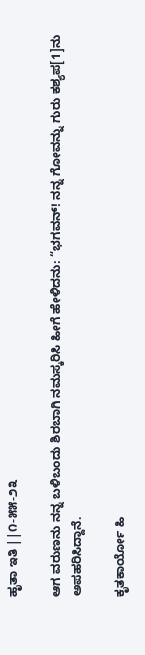ಹೃತಾ ಇತಿ ||೧-೫೫-೨೩

ಆಗ ವರುಣನು ನನ್ನ ಬಳಿಬಂದು ಶಿರಬಾಗಿ ನಮಸ್ಕರಿಸಿ ಹೀಗೆ ಹೇಳಿದನು: “ಭಗವನ್! ನನ್ನ ಗೋವನ್ನು ಗುರು ಕಶ್ಯಪ[1]ನು ಅಪಹರಿಸಿದ್ದಾನೆ.

ಕೃತಕಾರ್ಯೋ ಹಿ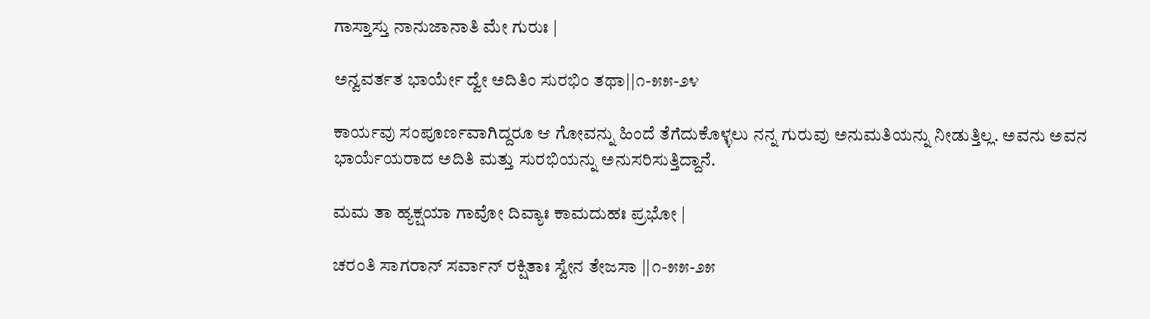ಗಾಸ್ತಾಸ್ತು ನಾನುಜಾನಾತಿ ಮೇ ಗುರುಃ |

ಅನ್ವವರ್ತತ ಭಾರ್ಯೇ ದ್ವೇ ಅದಿತಿಂ ಸುರಭಿಂ ತಥಾ||೧-೫೫-೨೪

ಕಾರ್ಯವು ಸಂಪೂರ್ಣವಾಗಿದ್ದರೂ ಆ ಗೋವನ್ನು ಹಿಂದೆ ತೆಗೆದುಕೊಳ್ಳಲು ನನ್ನ ಗುರುವು ಅನುಮತಿಯನ್ನು ನೀಡುತ್ತಿಲ್ಲ. ಅವನು ಅವನ ಭಾರ್ಯೆಯರಾದ ಅದಿತಿ ಮತ್ತು ಸುರಭಿಯನ್ನು ಅನುಸರಿಸುತ್ತಿದ್ದಾನೆ.

ಮಮ ತಾ ಹ್ಯಕ್ಷಯಾ ಗಾವೋ ದಿವ್ಯಾಃ ಕಾಮದುಹಃ ಪ್ರಭೋ |

ಚರಂತಿ ಸಾಗರಾನ್ ಸರ್ವಾನ್ ರಕ್ಷಿತಾಃ ಸ್ವೇನ ತೇಜಸಾ ||೧-೫೫-೨೫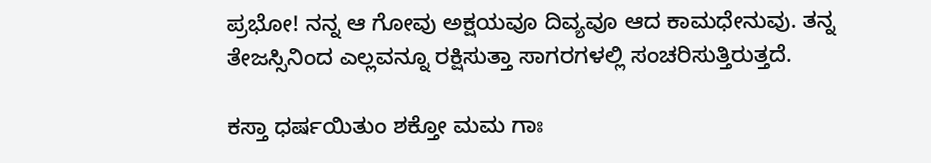ಪ್ರಭೋ! ನನ್ನ ಆ ಗೋವು ಅಕ್ಷಯವೂ ದಿವ್ಯವೂ ಆದ ಕಾಮಧೇನುವು. ತನ್ನ ತೇಜಸ್ಸಿನಿಂದ ಎಲ್ಲವನ್ನೂ ರಕ್ಷಿಸುತ್ತಾ ಸಾಗರಗಳಲ್ಲಿ ಸಂಚರಿಸುತ್ತಿರುತ್ತದೆ.

ಕಸ್ತಾ ಧರ್ಷಯಿತುಂ ಶಕ್ತೋ ಮಮ ಗಾಃ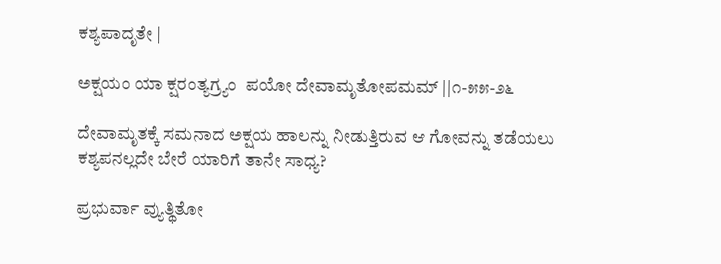ಕಶ್ಯಪಾದೃತೇ |

ಅಕ್ಷಯಂ ಯಾ ಕ್ಷರಂತ್ಯಗ್ರ್ಯಂ  ಪಯೋ ದೇವಾಮೃತೋಪಮಮ್ ||೧-೫೫-೨೬

ದೇವಾಮೃತಕ್ಕೆ ಸಮನಾದ ಅಕ್ಷಯ ಹಾಲನ್ನು ನೀಡುತ್ತಿರುವ ಆ ಗೋವನ್ನು ತಡೆಯಲು ಕಶ್ಯಪನಲ್ಲದೇ ಬೇರೆ ಯಾರಿಗೆ ತಾನೇ ಸಾಧ್ಯ?

ಪ್ರಭುರ್ವಾ ವ್ಯುತ್ಥಿತೋ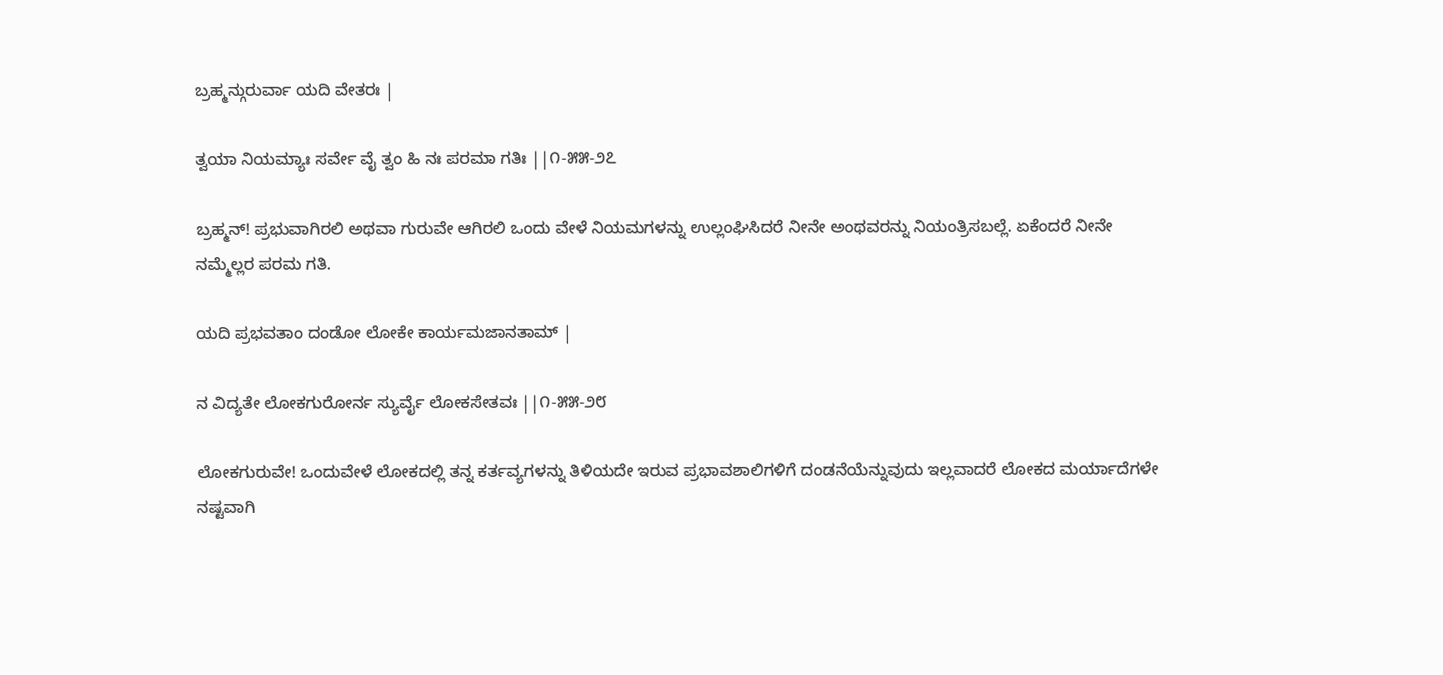ಬ್ರಹ್ಮನ್ಗುರುರ್ವಾ ಯದಿ ವೇತರಃ |

ತ್ವಯಾ ನಿಯಮ್ಯಾಃ ಸರ್ವೇ ವೈ ತ್ವಂ ಹಿ ನಃ ಪರಮಾ ಗತಿಃ ||೧-೫೫-೨೭

ಬ್ರಹ್ಮನ್! ಪ್ರಭುವಾಗಿರಲಿ ಅಥವಾ ಗುರುವೇ ಆಗಿರಲಿ ಒಂದು ವೇಳೆ ನಿಯಮಗಳನ್ನು ಉಲ್ಲಂಘಿಸಿದರೆ ನೀನೇ ಅಂಥವರನ್ನು ನಿಯಂತ್ರಿಸಬಲ್ಲೆ. ಏಕೆಂದರೆ ನೀನೇ ನಮ್ಮೆಲ್ಲರ ಪರಮ ಗತಿ.

ಯದಿ ಪ್ರಭವತಾಂ ದಂಡೋ ಲೋಕೇ ಕಾರ್ಯಮಜಾನತಾಮ್ |

ನ ವಿದ್ಯತೇ ಲೋಕಗುರೋರ್ನ ಸ್ಯುರ್ವೈ ಲೋಕಸೇತವಃ ||೧-೫೫-೨೮

ಲೋಕಗುರುವೇ! ಒಂದುವೇಳೆ ಲೋಕದಲ್ಲಿ ತನ್ನ ಕರ್ತವ್ಯಗಳನ್ನು ತಿಳಿಯದೇ ಇರುವ ಪ್ರಭಾವಶಾಲಿಗಳಿಗೆ ದಂಡನೆಯೆನ್ನುವುದು ಇಲ್ಲವಾದರೆ ಲೋಕದ ಮರ್ಯಾದೆಗಳೇ ನಷ್ಟವಾಗಿ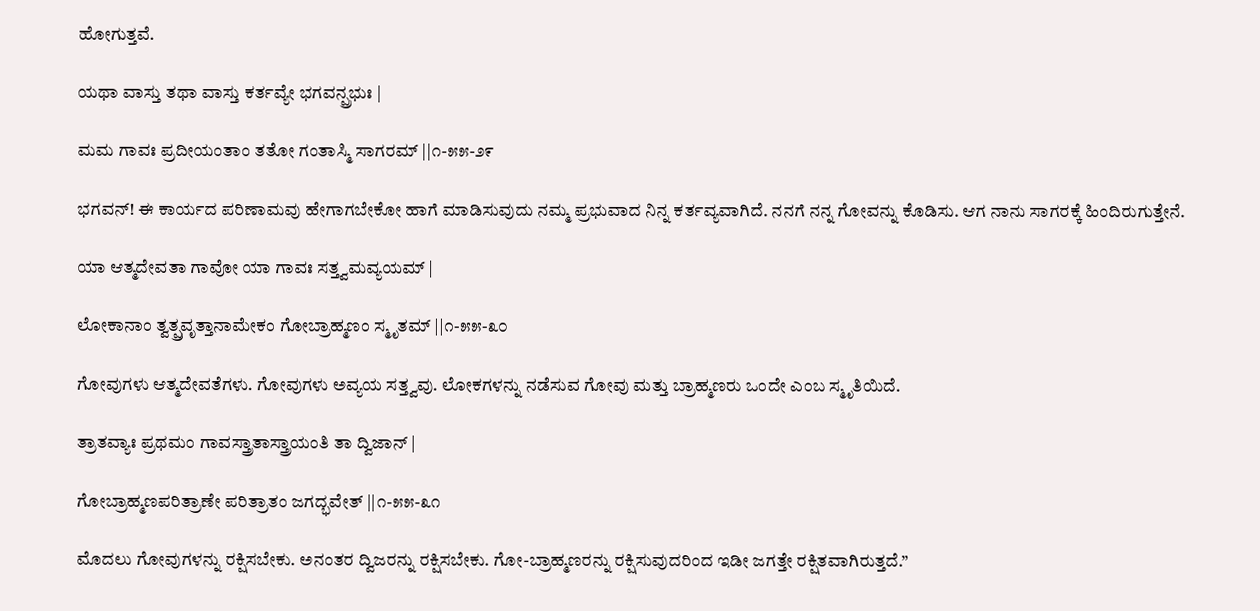ಹೋಗುತ್ತವೆ.

ಯಥಾ ವಾಸ್ತು ತಥಾ ವಾಸ್ತು ಕರ್ತವ್ಯೇ ಭಗವನ್ಪ್ರಭುಃ |

ಮಮ ಗಾವಃ ಪ್ರದೀಯಂತಾಂ ತತೋ ಗಂತಾಸ್ಮಿ ಸಾಗರಮ್ ||೧-೫೫-೨೯

ಭಗವನ್! ಈ ಕಾರ್ಯದ ಪರಿಣಾಮವು ಹೇಗಾಗಬೇಕೋ ಹಾಗೆ ಮಾಡಿಸುವುದು ನಮ್ಮ ಪ್ರಭುವಾದ ನಿನ್ನ ಕರ್ತವ್ಯವಾಗಿದೆ. ನನಗೆ ನನ್ನ ಗೋವನ್ನು ಕೊಡಿಸು. ಆಗ ನಾನು ಸಾಗರಕ್ಕೆ ಹಿಂದಿರುಗುತ್ತೇನೆ.

ಯಾ ಆತ್ಮದೇವತಾ ಗಾವೋ ಯಾ ಗಾವಃ ಸತ್ತ್ವಮವ್ಯಯಮ್ |

ಲೋಕಾನಾಂ ತ್ವತ್ಪ್ರವೃತ್ತಾನಾಮೇಕಂ ಗೋಬ್ರಾಹ್ಮಣಂ ಸ್ಮೃತಮ್ ||೧-೫೫-೩೦

ಗೋವುಗಳು ಆತ್ಮದೇವತೆಗಳು. ಗೋವುಗಳು ಅವ್ಯಯ ಸತ್ತ್ವವು. ಲೋಕಗಳನ್ನು ನಡೆಸುವ ಗೋವು ಮತ್ತು ಬ್ರಾಹ್ಮಣರು ಒಂದೇ ಎಂಬ ಸ್ಮೃತಿಯಿದೆ.

ತ್ರಾತವ್ಯಾಃ ಪ್ರಥಮಂ ಗಾವಸ್ತ್ರಾತಾಸ್ತ್ರಾಯಂತಿ ತಾ ದ್ವಿಜಾನ್ |

ಗೋಬ್ರಾಹ್ಮಣಪರಿತ್ರಾಣೇ ಪರಿತ್ರಾತಂ ಜಗದ್ಭವೇತ್ ||೧-೫೫-೩೧

ಮೊದಲು ಗೋವುಗಳನ್ನು ರಕ್ಷಿಸಬೇಕು. ಅನಂತರ ದ್ವಿಜರನ್ನು ರಕ್ಷಿಸಬೇಕು. ಗೋ-ಬ್ರಾಹ್ಮಣರನ್ನು ರಕ್ಷಿಸುವುದರಿಂದ ಇಡೀ ಜಗತ್ತೇ ರಕ್ಷಿತವಾಗಿರುತ್ತದೆ.”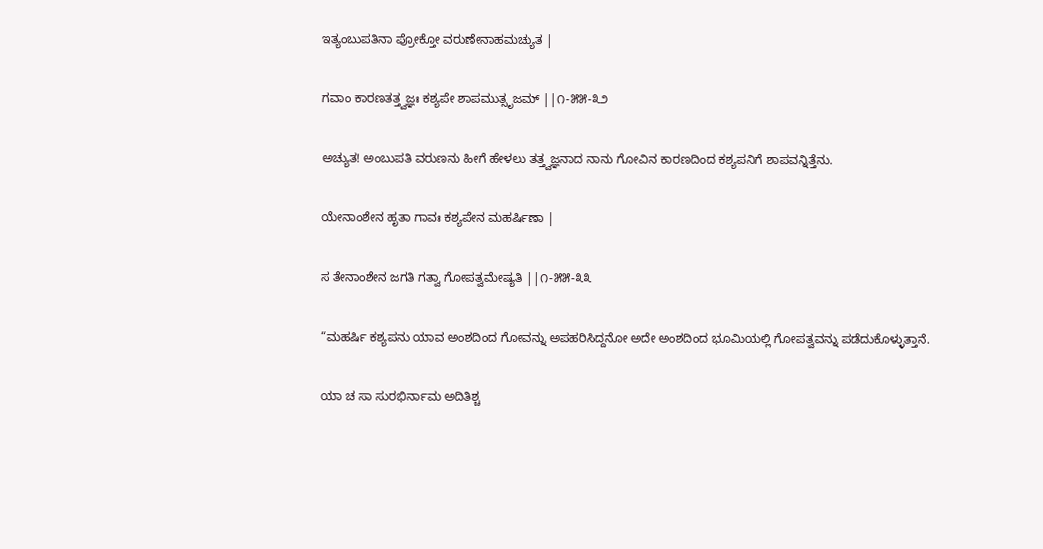ಇತ್ಯಂಬುಪತಿನಾ ಪ್ರೋಕ್ತೋ ವರುಣೇನಾಹಮಚ್ಯುತ |

ಗವಾಂ ಕಾರಣತತ್ತ್ವಜ್ಞಃ ಕಶ್ಯಪೇ ಶಾಪಮುತ್ಸೃಜಮ್ ||೧-೫೫-೩೨

ಅಚ್ಯುತ! ಅಂಬುಪತಿ ವರುಣನು ಹೀಗೆ ಹೇಳಲು ತತ್ತ್ವಜ್ಞನಾದ ನಾನು ಗೋವಿನ ಕಾರಣದಿಂದ ಕಶ್ಯಪನಿಗೆ ಶಾಪವನ್ನಿತ್ತೆನು.

ಯೇನಾಂಶೇನ ಹೃತಾ ಗಾವಃ ಕಶ್ಯಪೇನ ಮಹರ್ಷಿಣಾ |

ಸ ತೇನಾಂಶೇನ ಜಗತಿ ಗತ್ವಾ ಗೋಪತ್ವಮೇಷ್ಯತಿ ||೧-೫೫-೩೩

“ಮಹರ್ಷಿ ಕಶ್ಯಪನು ಯಾವ ಅಂಶದಿಂದ ಗೋವನ್ನು ಅಪಹರಿಸಿದ್ದನೋ ಅದೇ ಅಂಶದಿಂದ ಭೂಮಿಯಲ್ಲಿ ಗೋಪತ್ವವನ್ನು ಪಡೆದುಕೊಳ್ಳುತ್ತಾನೆ.

ಯಾ ಚ ಸಾ ಸುರಭಿರ್ನಾಮ ಅದಿತಿಶ್ಚ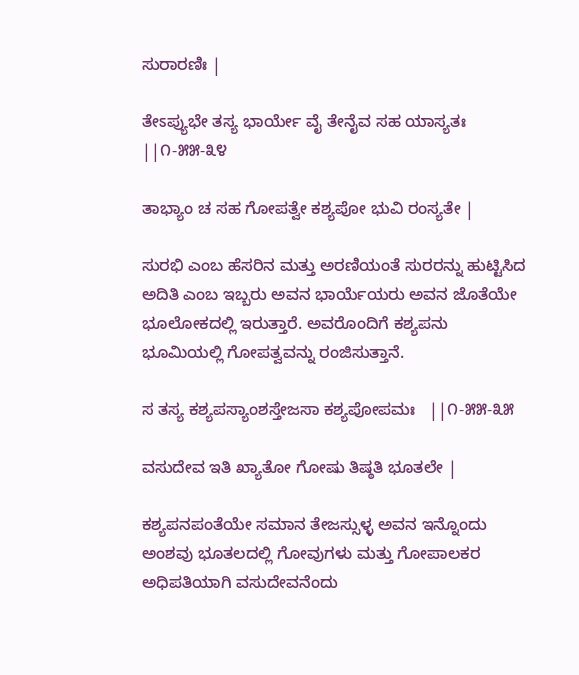ಸುರಾರಣಿಃ |

ತೇಽಪ್ಯುಭೇ ತಸ್ಯ ಭಾರ್ಯೇ ವೈ ತೇನೈವ ಸಹ ಯಾಸ್ಯತಃ ||೧-೫೫-೩೪

ತಾಭ್ಯಾಂ ಚ ಸಹ ಗೋಪತ್ವೇ ಕಶ್ಯಪೋ ಭುವಿ ರಂಸ್ಯತೇ |

ಸುರಭಿ ಎಂಬ ಹೆಸರಿನ ಮತ್ತು ಅರಣಿಯಂತೆ ಸುರರನ್ನು ಹುಟ್ಟಿಸಿದ ಅದಿತಿ ಎಂಬ ಇಬ್ಬರು ಅವನ ಭಾರ್ಯೆಯರು ಅವನ ಜೊತೆಯೇ ಭೂಲೋಕದಲ್ಲಿ ಇರುತ್ತಾರೆ. ಅವರೊಂದಿಗೆ ಕಶ್ಯಪನು ಭೂಮಿಯಲ್ಲಿ ಗೋಪತ್ವವನ್ನು ರಂಜಿಸುತ್ತಾನೆ.

ಸ ತಸ್ಯ ಕಶ್ಯಪಸ್ಯಾಂಶಸ್ತೇಜಸಾ ಕಶ್ಯಪೋಪಮಃ   ||೧-೫೫-೩೫

ವಸುದೇವ ಇತಿ ಖ್ಯಾತೋ ಗೋಷು ತಿಷ್ಠತಿ ಭೂತಲೇ |

ಕಶ್ಯಪನಪಂತೆಯೇ ಸಮಾನ ತೇಜಸ್ಸುಳ್ಳ ಅವನ ಇನ್ನೊಂದು ಅಂಶವು ಭೂತಲದಲ್ಲಿ ಗೋವುಗಳು ಮತ್ತು ಗೋಪಾಲಕರ ಅಧಿಪತಿಯಾಗಿ ವಸುದೇವನೆಂದು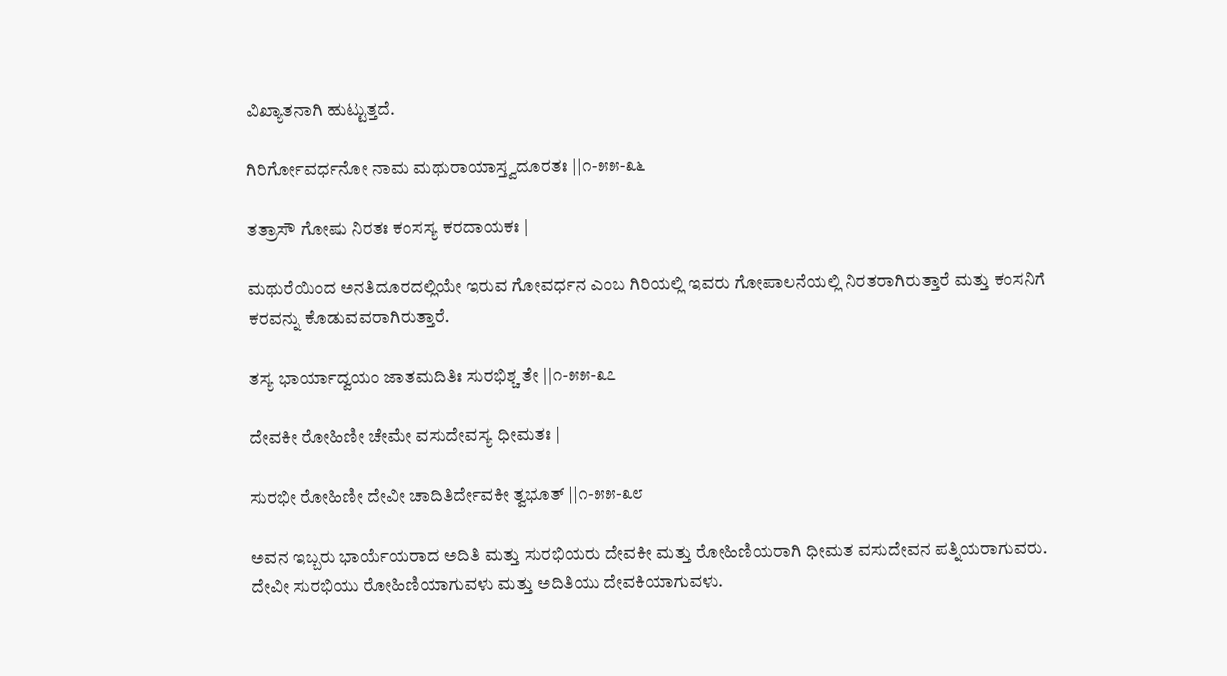ವಿಖ್ಯಾತನಾಗಿ ಹುಟ್ಟುತ್ತದೆ.

ಗಿರಿರ್ಗೋವರ್ಧನೋ ನಾಮ ಮಥುರಾಯಾಸ್ತ್ವದೂರತಃ ||೧-೫೫-೩೬

ತತ್ರಾಸೌ ಗೋಷು ನಿರತಃ ಕಂಸಸ್ಯ ಕರದಾಯಕಃ |

ಮಥುರೆಯಿಂದ ಅನತಿದೂರದಲ್ಲಿಯೇ ಇರುವ ಗೋವರ್ಧನ ಎಂಬ ಗಿರಿಯಲ್ಲಿ ಇವರು ಗೋಪಾಲನೆಯಲ್ಲಿ ನಿರತರಾಗಿರುತ್ತಾರೆ ಮತ್ತು ಕಂಸನಿಗೆ ಕರವನ್ನು ಕೊಡುವವರಾಗಿರುತ್ತಾರೆ.

ತಸ್ಯ ಭಾರ್ಯಾದ್ವಯಂ ಜಾತಮದಿತಿಃ ಸುರಭಿಶ್ಚ ತೇ ||೧-೫೫-೩೭

ದೇವಕೀ ರೋಹಿಣೀ ಚೇಮೇ ವಸುದೇವಸ್ಯ ಧೀಮತಃ |

ಸುರಭೀ ರೋಹಿಣೀ ದೇವೀ ಚಾದಿತಿರ್ದೇವಕೀ ತ್ವಭೂತ್ ||೧-೫೫-೩೮

ಅವನ ಇಬ್ಬರು ಭಾರ್ಯೆಯರಾದ ಅದಿತಿ ಮತ್ತು ಸುರಭಿಯರು ದೇವಕೀ ಮತ್ತು ರೋಹಿಣಿಯರಾಗಿ ಧೀಮತ ವಸುದೇವನ ಪತ್ನಿಯರಾಗುವರು. ದೇವೀ ಸುರಭಿಯು ರೋಹಿಣಿಯಾಗುವಳು ಮತ್ತು ಅದಿತಿಯು ದೇವಕಿಯಾಗುವಳು.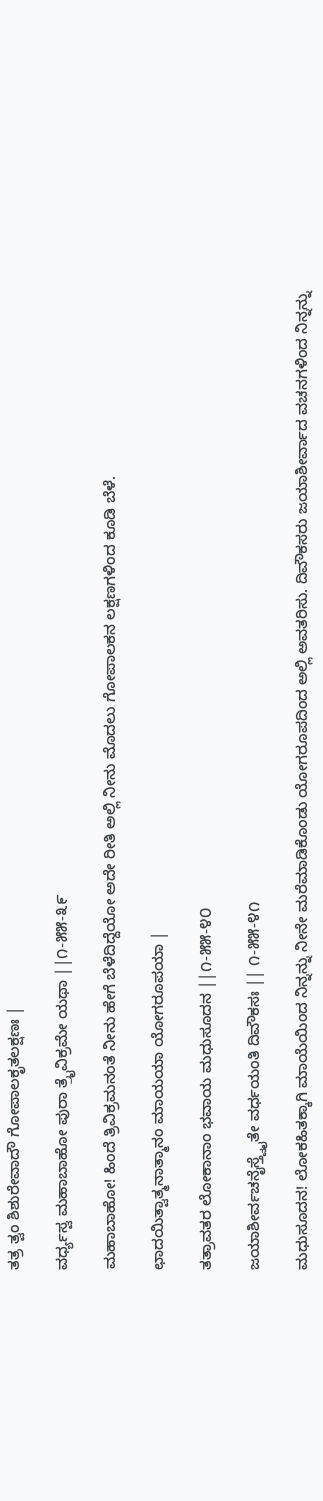ತತ್ರ ತ್ವಂ ಶಿಶುರೇವಾದೌ ಗೋಪಾಲಕೃತಲಕ್ಷಣಃ |

ವರ್ಧ್ಯಸ್ವ ಮಹಾಬಾಹೋ ಪುರಾ ತ್ರೈವಿಕ್ರಮೇ ಯಥಾ ||೧-೫೫-೩೯

ಮಹಾಬಾಹೋ! ಹಿಂದೆ ತ್ರಿವಿಕ್ರಮನಂತೆ ನೀನು ಹೇಗೆ ಬೆಳೆದಿದ್ದೆಯೋ ಅದೇ ರೀತಿ ಅಲ್ಲಿ ನೀನು ಮೊದಲು ಗೋಪಾಲಕನ ಲಕ್ಷಣಗಳಿಂದ ಕೂಡಿ ಬೆಳೆ.

ಛಾದಯಿತ್ವಾತ್ಮನಾತ್ಮಾನಂ ಮಾಯಯಾ ಯೋಗರೂಪಯಾ |

ತತ್ರಾವತರ ಲೋಕಾನಾಂ ಭವಾಯ ಮಧುಸೂದನ ||೧-೫೫-೪೦

ಜಯಾಶೀರ್ವಚನೈಸ್ತ್ವೈತೇ ವರ್ಧಯಂತಿ ದಿವೌಕಸಃ || ೧-೫೫-೪೧

ಮಧುಸೂದನ! ಲೋಕಹಿತಕ್ಕಾಗಿ ಮಾಯೆಯಿಂದ ನಿನ್ನನ್ನು ನೀನೇ ಮರೆಮಾಡಿಕೊಂಡು ಯೋಗರೂಪದಿಂದ ಅಲ್ಲಿ ಅವತರಿಸು. ದಿವೌಕಸರು ಜಯಾಶೀರ್ವಾದ ವಚನಗಳಿಂದ ನಿನ್ನನ್ನು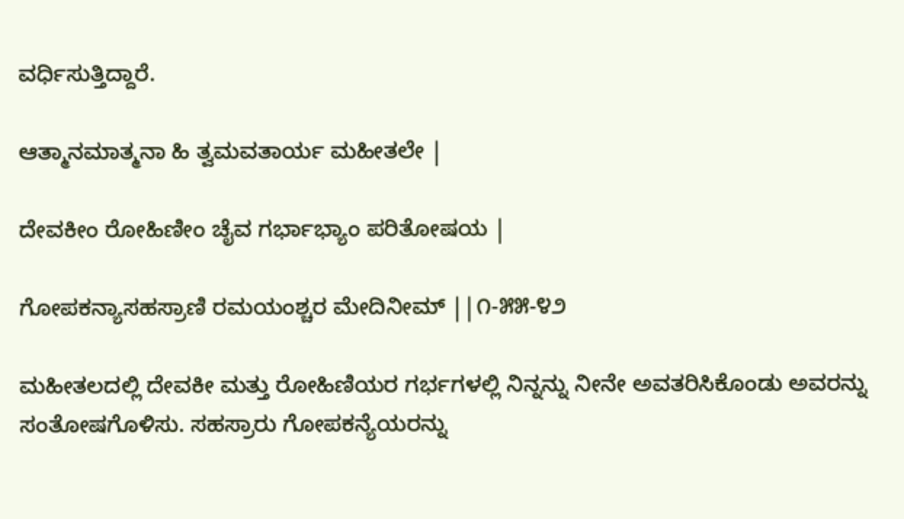ವರ್ಧಿಸುತ್ತಿದ್ದಾರೆ.

ಆತ್ಮಾನಮಾತ್ಮನಾ ಹಿ ತ್ವಮವತಾರ್ಯ ಮಹೀತಲೇ |

ದೇವಕೀಂ ರೋಹಿಣೀಂ ಚೈವ ಗರ್ಭಾಭ್ಯಾಂ ಪರಿತೋಷಯ |

ಗೋಪಕನ್ಯಾಸಹಸ್ರಾಣಿ ರಮಯಂಶ್ಚರ ಮೇದಿನೀಮ್ ||೧-೫೫-೪೨

ಮಹೀತಲದಲ್ಲಿ ದೇವಕೀ ಮತ್ತು ರೋಹಿಣಿಯರ ಗರ್ಭಗಳಲ್ಲಿ ನಿನ್ನನ್ನು ನೀನೇ ಅವತರಿಸಿಕೊಂಡು ಅವರನ್ನು ಸಂತೋಷಗೊಳಿಸು. ಸಹಸ್ರಾರು ಗೋಪಕನ್ಯೆಯರನ್ನು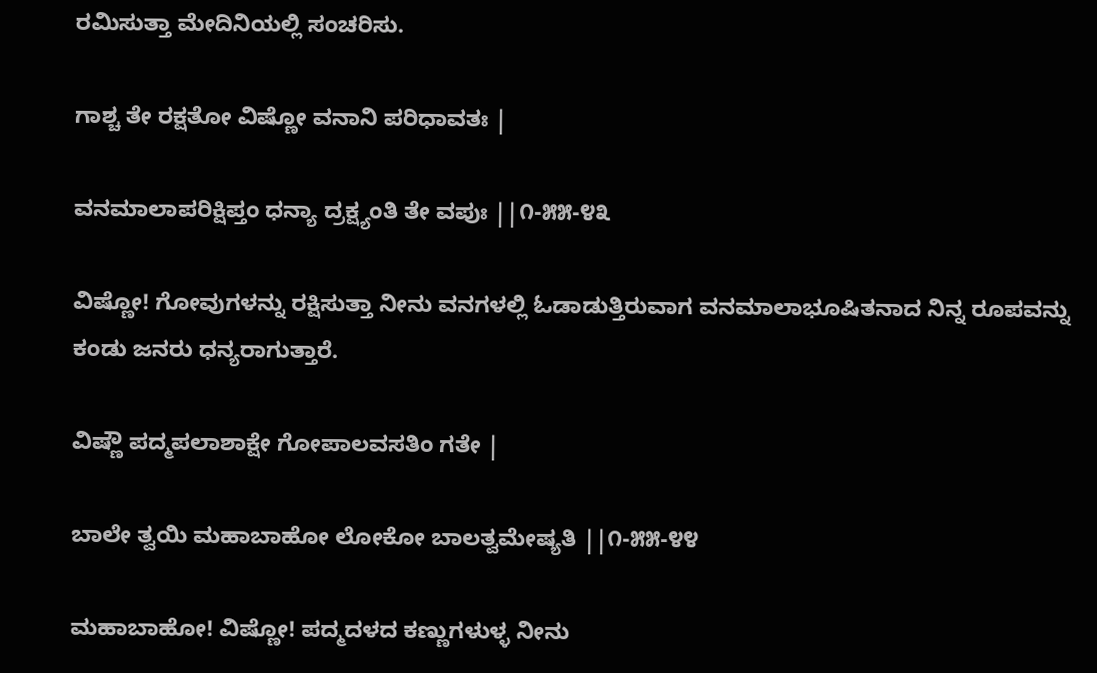ರಮಿಸುತ್ತಾ ಮೇದಿನಿಯಲ್ಲಿ ಸಂಚರಿಸು.

ಗಾಶ್ಚ ತೇ ರಕ್ಷತೋ ವಿಷ್ಣೋ ವನಾನಿ ಪರಿಧಾವತಃ |

ವನಮಾಲಾಪರಿಕ್ಷಿಪ್ತಂ ಧನ್ಯಾ ದ್ರಕ್ಷ್ಯಂತಿ ತೇ ವಪುಃ ||೧-೫೫-೪೩

ವಿಷ್ಣೋ! ಗೋವುಗಳನ್ನು ರಕ್ಷಿಸುತ್ತಾ ನೀನು ವನಗಳಲ್ಲಿ ಓಡಾಡುತ್ತಿರುವಾಗ ವನಮಾಲಾಭೂಷಿತನಾದ ನಿನ್ನ ರೂಪವನ್ನು ಕಂಡು ಜನರು ಧನ್ಯರಾಗುತ್ತಾರೆ.

ವಿಷ್ಣೌ ಪದ್ಮಪಲಾಶಾಕ್ಷೇ ಗೋಪಾಲವಸತಿಂ ಗತೇ |

ಬಾಲೇ ತ್ವಯಿ ಮಹಾಬಾಹೋ ಲೋಕೋ ಬಾಲತ್ವಮೇಷ್ಯತಿ ||೧-೫೫-೪೪

ಮಹಾಬಾಹೋ! ವಿಷ್ಣೋ! ಪದ್ಮದಳದ ಕಣ್ಣುಗಳುಳ್ಳ ನೀನು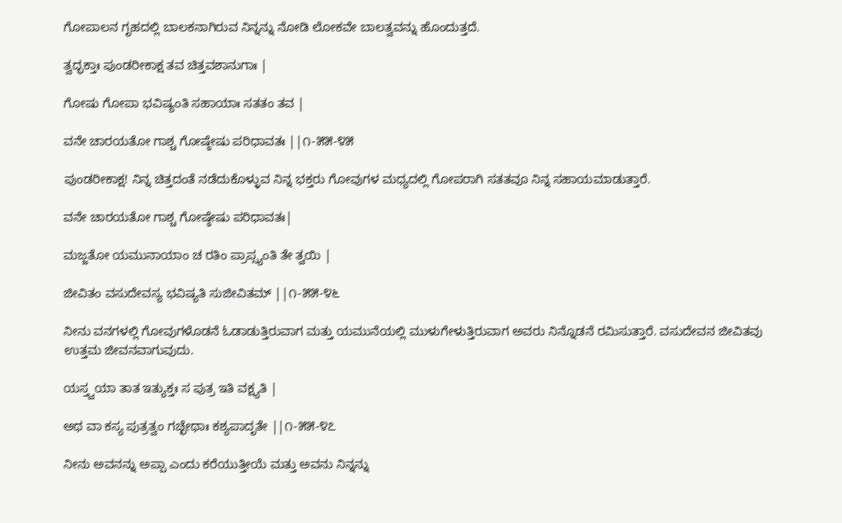ಗೋಪಾಲನ ಗೃಹದಲ್ಲಿ ಬಾಲಕನಾಗಿರುವ ನಿನ್ನನ್ನು ನೋಡಿ ಲೋಕವೇ ಬಾಲತ್ವವನ್ನು ಹೊಂದುತ್ತದೆ.

ತ್ವದ್ಭಕ್ತಾಃ ಪುಂಡರೀಕಾಕ್ಷ ತವ ಚಿತ್ತವಶಾನುಗಾಃ |

ಗೋಷು ಗೋಪಾ ಭವಿಷ್ಯಂತಿ ಸಹಾಯಾಃ ಸತತಂ ತವ |

ವನೇ ಚಾರಯತೋ ಗಾಶ್ಚ ಗೋಷ್ಠೇಷು ಪರಿಧಾವತಃ ||೧-೫೫-೪೫

ಪುಂಡರೀಕಾಕ್ಷ! ನಿನ್ನ ಚಿತ್ತದಂತೆ ನಡೆದುಕೊಳ್ಳುವ ನಿನ್ನ ಭಕ್ತರು ಗೋವುಗಳ ಮಧ್ಯದಲ್ಲಿ ಗೋಪರಾಗಿ ಸತತವೂ ನಿನ್ನ ಸಹಾಯಮಾಡುತ್ತಾರೆ.

ವನೇ ಚಾರಯತೋ ಗಾಶ್ಚ ಗೋಷ್ಠೇಷು ಪರಿಧಾವತಃ|

ಮಜ್ಜತೋ ಯಮುನಾಯಾಂ ಚ ರತಿಂ ಪ್ರಾಪ್ಸ್ಯಂತಿ ತೇ ತ್ವಯಿ |

ಜೀವಿತಂ ವಸುದೇವಸ್ಯ ಭವಿಷ್ಯತಿ ಸುಜೀವಿತಮ್ ||೧-೫೫-೪೬

ನೀನು ವನಗಳಲ್ಲಿ ಗೋವುಗಳೊಡನೆ ಓಡಾಡುತ್ತಿರುವಾಗ ಮತ್ತು ಯಮುನೆಯಲ್ಲಿ ಮುಳುಗೇಳುತ್ತಿರುವಾಗ ಅವರು ನಿನ್ನೊಡನೆ ರಮಿಸುತ್ತಾರೆ. ವಸುದೇವನ ಜೀವಿತವು ಉತ್ತಮ ಜೀವನವಾಗುವುದು.

ಯಸ್ತ್ವಯಾ ತಾತ ಇತ್ಯುಕ್ತಃ ಸ ಪುತ್ರ ಇತಿ ವಕ್ಷ್ಯತಿ |

ಅಥ ವಾ ಕಸ್ಯ ಪುತ್ರತ್ವಂ ಗಚ್ಛೇಥಾಃ ಕಶ್ಯಪಾದೃತೇ ||೧-೫೫-೪೭

ನೀನು ಅವನನ್ನು ಅಪ್ಪಾ ಎಂದು ಕರೆಯುತ್ತೀಯೆ ಮತ್ತು ಅವನು ನಿನ್ನನ್ನು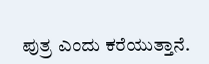ಪುತ್ರ ಎಂದು ಕರೆಯುತ್ತಾನೆ.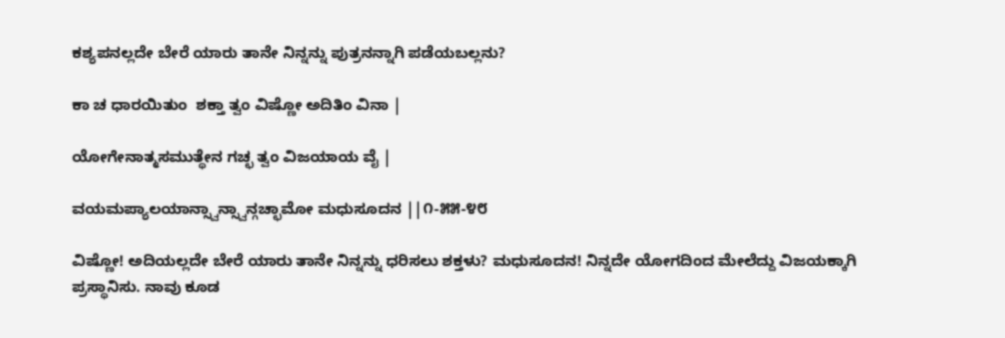ಕಶ್ಯಪನಲ್ಲದೇ ಬೇರೆ ಯಾರು ತಾನೇ ನಿನ್ನನ್ನು ಪುತ್ರನನ್ನಾಗಿ ಪಡೆಯಬಲ್ಲನು?

ಕಾ ಚ ಧಾರಯಿತುಂ  ಶಕ್ತಾ ತ್ವಂ ವಿಷ್ಣೋ ಅದಿತಿಂ ವಿನಾ |

ಯೋಗೇನಾತ್ಮಸಮುತ್ಥೇನ ಗಚ್ಛ ತ್ವಂ ವಿಜಯಾಯ ವೈ |

ವಯಮಪ್ಯಾಲಯಾನ್ಸ್ವಾನ್ಸ್ವಾನ್ಗಚ್ಛಾಮೋ ಮಧುಸೂದನ ||೧-೫೫-೪೮

ವಿಷ್ಣೋ! ಅದಿಯಲ್ಲದೇ ಬೇರೆ ಯಾರು ತಾನೇ ನಿನ್ನನ್ನು ಧರಿಸಲು ಶಕ್ತಳು? ಮಧುಸೂದನ! ನಿನ್ನದೇ ಯೋಗದಿಂದ ಮೇಲೆದ್ದು ವಿಜಯಕ್ಕಾಗಿ ಪ್ರಸ್ಥಾನಿಸು. ನಾವು ಕೂಡ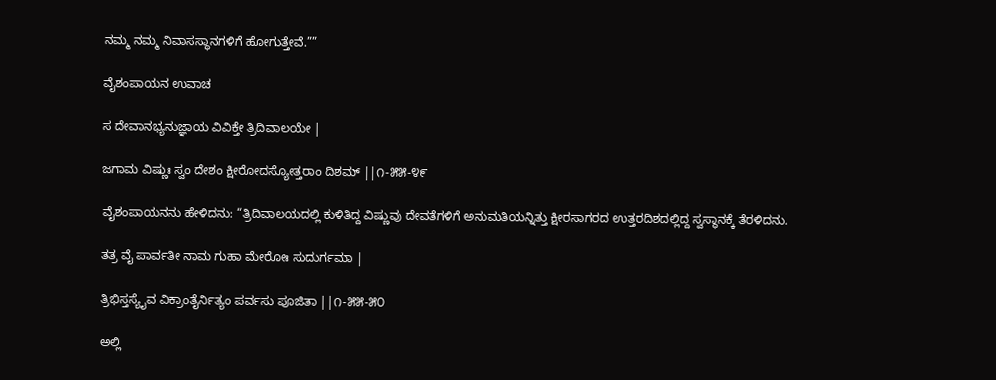ನಮ್ಮ ನಮ್ಮ ನಿವಾಸಸ್ಥಾನಗಳಿಗೆ ಹೋಗುತ್ತೇವೆ.””

ವೈಶಂಪಾಯನ ಉವಾಚ

ಸ ದೇವಾನಭ್ಯನುಜ್ಞಾಯ ವಿವಿಕ್ತೇ ತ್ರಿದಿವಾಲಯೇ |

ಜಗಾಮ ವಿಷ್ಣುಃ ಸ್ವಂ ದೇಶಂ ಕ್ಷೀರೋದಸ್ಯೋತ್ತರಾಂ ದಿಶಮ್ ||೧-೫೫-೪೯

ವೈಶಂಪಾಯನನು ಹೇಳಿದನು: “ತ್ರಿದಿವಾಲಯದಲ್ಲಿ ಕುಳಿತಿದ್ದ ವಿಷ್ಣುವು ದೇವತೆಗಳಿಗೆ ಅನುಮತಿಯನ್ನಿತ್ತು ಕ್ಷೀರಸಾಗರದ ಉತ್ತರದಿಶದಲ್ಲಿದ್ದ ಸ್ವಸ್ಥಾನಕ್ಕೆ ತೆರಳಿದನು.

ತತ್ರ ವೈ ಪಾರ್ವತೀ ನಾಮ ಗುಹಾ ಮೇರೋಃ ಸುದುರ್ಗಮಾ |

ತ್ರಿಭಿಸ್ತಸ್ಯೈವ ವಿಕ್ರಾಂತೈರ್ನಿತ್ಯಂ ಪರ್ವಸು ಪೂಜಿತಾ ||೧-೫೫-೫೦

ಅಲ್ಲಿ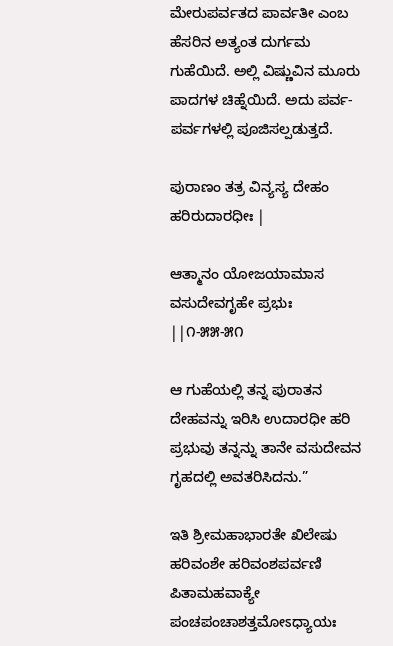ಮೇರುಪರ್ವತದ ಪಾರ್ವತೀ ಎಂಬ ಹೆಸರಿನ ಅತ್ಯಂತ ದುರ್ಗಮ ಗುಹೆಯಿದೆ. ಅಲ್ಲಿ ವಿಷ್ಣುವಿನ ಮೂರು ಪಾದಗಳ ಚಿಹ್ನೆಯಿದೆ. ಅದು ಪರ್ವ-ಪರ್ವಗಳಲ್ಲಿ ಪೂಜಿಸಲ್ಪಡುತ್ತದೆ.

ಪುರಾಣಂ ತತ್ರ ವಿನ್ಯಸ್ಯ ದೇಹಂ ಹರಿರುದಾರಧೀಃ |

ಆತ್ಮಾನಂ ಯೋಜಯಾಮಾಸ ವಸುದೇವಗೃಹೇ ಪ್ರಭುಃ ||೧-೫೫-೫೧

ಆ ಗುಹೆಯಲ್ಲಿ ತನ್ನ ಪುರಾತನ ದೇಹವನ್ನು ಇರಿಸಿ ಉದಾರಧೀ ಹರಿ ಪ್ರಭುವು ತನ್ನನ್ನು ತಾನೇ ವಸುದೇವನ ಗೃಹದಲ್ಲಿ ಅವತರಿಸಿದನು.”

ಇತಿ ಶ್ರೀಮಹಾಭಾರತೇ ಖಿಲೇಷು ಹರಿವಂಶೇ ಹರಿವಂಶಪರ್ವಣಿ ಪಿತಾಮಹವಾಕ್ಯೇ ಪಂಚಪಂಚಾಶತ್ತಮೋಽಧ್ಯಾಯಃ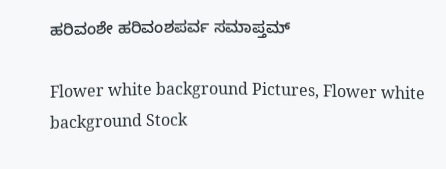ಹರಿವಂಶೇ ಹರಿವಂಶಪರ್ವ ಸಮಾಪ್ತಮ್

Flower white background Pictures, Flower white background Stock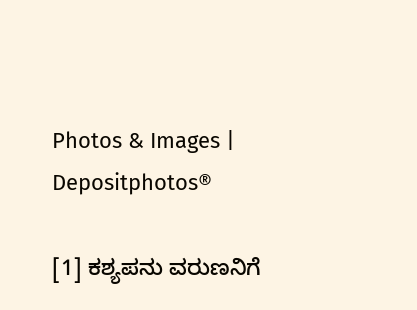Photos & Images | Depositphotos®

[1] ಕಶ್ಯಪನು ವರುಣನಿಗೆ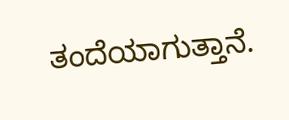ತಂದೆಯಾಗುತ್ತಾನೆ.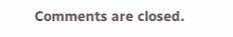Comments are closed.